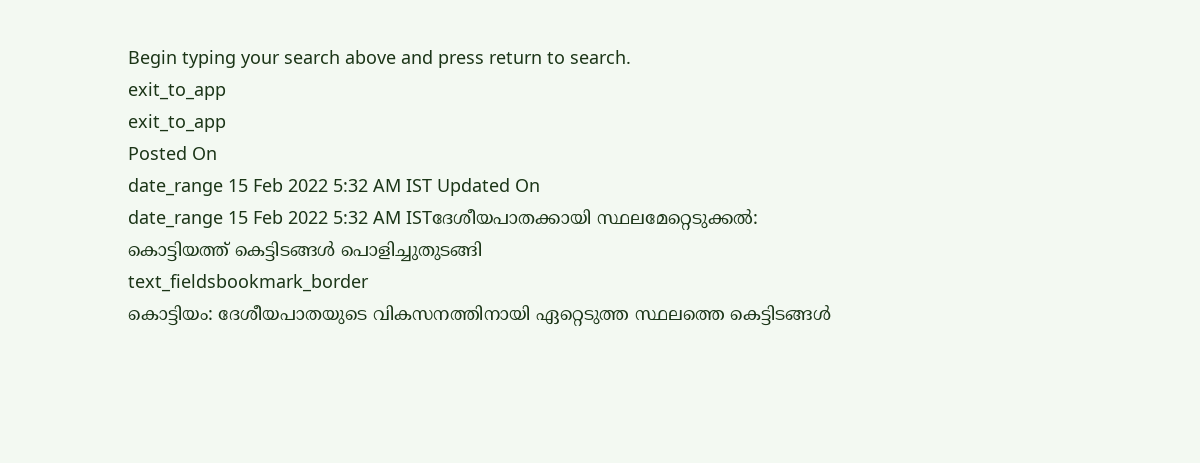Begin typing your search above and press return to search.
exit_to_app
exit_to_app
Posted On
date_range 15 Feb 2022 5:32 AM IST Updated On
date_range 15 Feb 2022 5:32 AM ISTദേശീയപാതക്കായി സ്ഥലമേറ്റെടുക്കൽ: കൊട്ടിയത്ത് കെട്ടിടങ്ങൾ പൊളിച്ചുതുടങ്ങി
text_fieldsbookmark_border
കൊട്ടിയം: ദേശീയപാതയുടെ വികസനത്തിനായി ഏറ്റെടുത്ത സ്ഥലത്തെ കെട്ടിടങ്ങൾ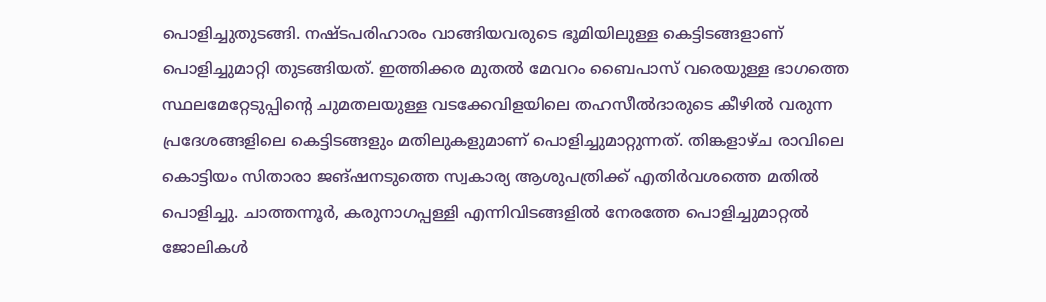പൊളിച്ചുതുടങ്ങി. നഷ്ടപരിഹാരം വാങ്ങിയവരുടെ ഭൂമിയിലുള്ള കെട്ടിടങ്ങളാണ് പൊളിച്ചുമാറ്റി തുടങ്ങിയത്. ഇത്തിക്കര മുതൽ മേവറം ബൈപാസ് വരെയുള്ള ഭാഗത്തെ സ്ഥലമേറ്റേടുപ്പിന്റെ ചുമതലയുള്ള വടക്കേവിളയിലെ തഹസീൽദാരുടെ കീഴിൽ വരുന്ന പ്രദേശങ്ങളിലെ കെട്ടിടങ്ങളും മതിലുകളുമാണ് പൊളിച്ചുമാറ്റുന്നത്. തിങ്കളാഴ്ച രാവിലെ കൊട്ടിയം സിതാരാ ജങ്ഷനടുത്തെ സ്വകാര്യ ആശുപത്രിക്ക് എതിർവശത്തെ മതിൽ പൊളിച്ചു. ചാത്തന്നൂർ, കരുനാഗപ്പള്ളി എന്നിവിടങ്ങളിൽ നേരത്തേ പൊളിച്ചുമാറ്റൽ ജോലികൾ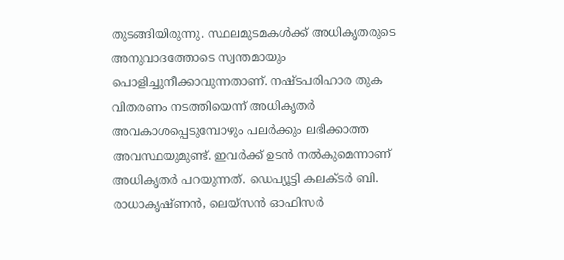തുടങ്ങിയിരുന്നു. സ്ഥലമുടമകൾക്ക് അധികൃതരുടെ അനുവാദത്തോടെ സ്വന്തമായും പൊളിച്ചുനീക്കാവുന്നതാണ്. നഷ്ടപരിഹാര തുക വിതരണം നടത്തിയെന്ന് അധികൃതർ അവകാശപ്പെടുമ്പോഴും പലർക്കും ലഭിക്കാത്ത അവസ്ഥയുമുണ്ട്. ഇവർക്ക് ഉടൻ നൽകുമെന്നാണ് അധികൃതർ പറയുന്നത്. ഡെപ്യൂട്ടി കലക്ടർ ബി. രാധാകൃഷ്ണൻ, ലെയ്സൻ ഓഫിസർ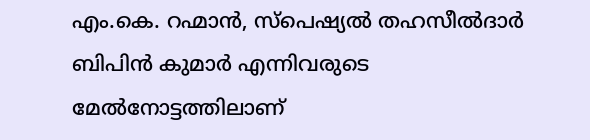എം.കെ. റഹ്മാൻ, സ്പെഷ്യൽ തഹസീൽദാർ ബിപിൻ കുമാർ എന്നിവരുടെ മേൽനോട്ടത്തിലാണ്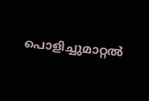പൊളിച്ചുമാറ്റൽ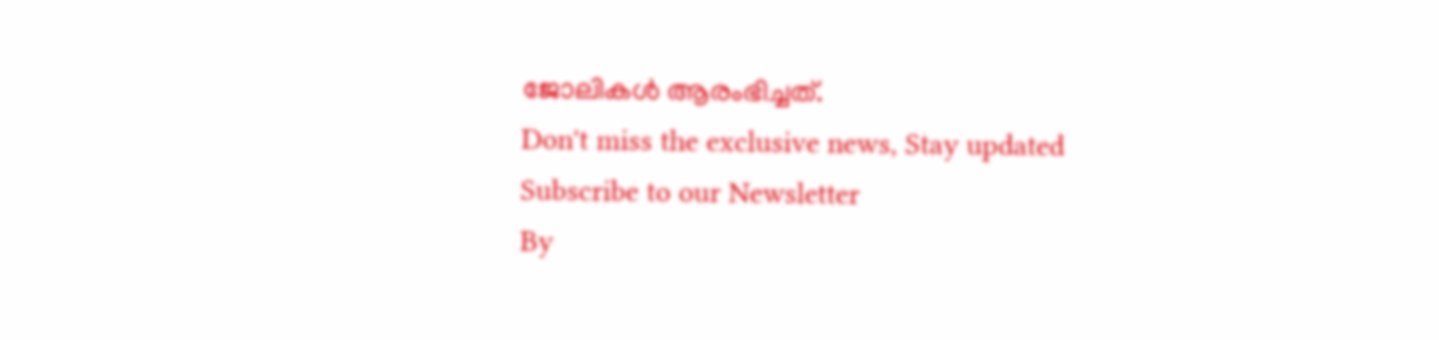ജോലികൾ ആരംഭിച്ചത്.
Don't miss the exclusive news, Stay updated
Subscribe to our Newsletter
By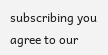subscribing you agree to our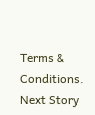Terms & Conditions.
Next Story